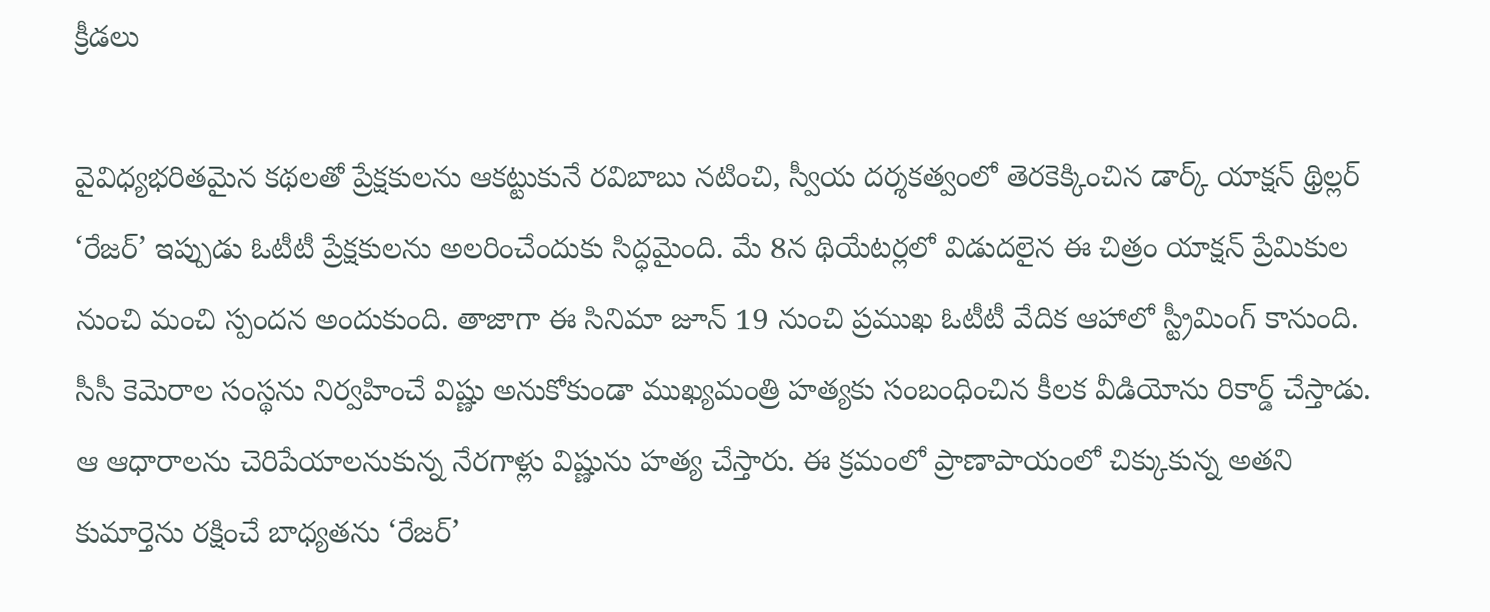క్రీడలు

వైవిధ్యభరితమైన కథలతో ప్రేక్షకులను ఆకట్టుకునే రవిబాబు నటించి, స్వీయ దర్శకత్వంలో తెరకెక్కించిన డార్క్ యాక్షన్ థ్రిల్లర్ ‘రేజర్’ ఇప్పుడు ఓటీటీ ప్రేక్షకులను అలరించేందుకు సిద్ధమైంది. మే 8న థియేటర్లలో విడుదలైన ఈ చిత్రం యాక్షన్ ప్రేమికుల నుంచి మంచి స్పందన అందుకుంది. తాజాగా ఈ సినిమా జూన్ 19 నుంచి ప్రముఖ ఓటీటీ వేదిక ఆహాలో స్ట్రీమింగ్ కానుంది.
సీసీ కెమెరాల సంస్థను నిర్వహించే విష్ణు అనుకోకుండా ముఖ్యమంత్రి హత్యకు సంబంధించిన కీలక వీడియోను రికార్డ్ చేస్తాడు. ఆ ఆధారాలను చెరిపేయాలనుకున్న నేరగాళ్లు విష్ణును హత్య చేస్తారు. ఈ క్రమంలో ప్రాణాపాయంలో చిక్కుకున్న అతని కుమార్తెను రక్షించే బాధ్యతను ‘రేజర్’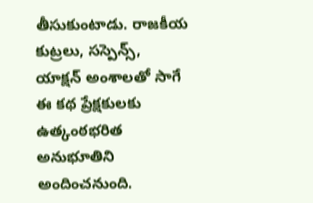తీసుకుంటాడు. రాజకీయ కుట్రలు, సస్పెన్స్, యాక్షన్ అంశాలతో సాగే ఈ కథ ప్రేక్షకులకు ఉత్కంఠభరిత అనుభూతిని అందించనుంది.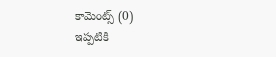కామెంట్స్ (0)
ఇప్పటికి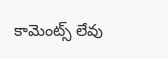కామెంట్స్ లేవు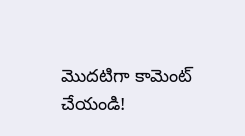మొదటిగా కామెంట్ చేయండి!